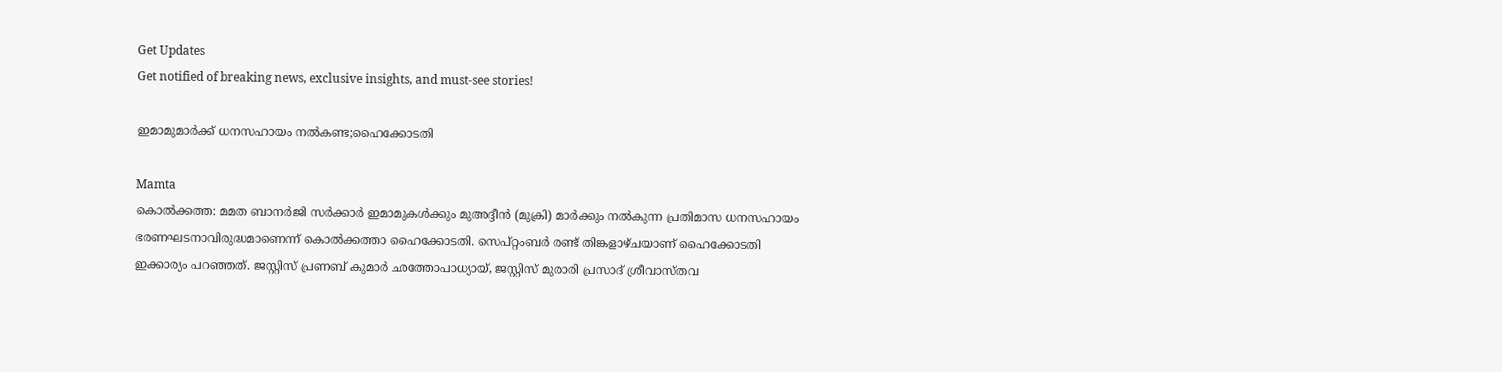Get Updates
Get notified of breaking news, exclusive insights, and must-see stories!

ഇമാമുമാര്‍ക്ക് ധനസഹായം നല്‍കണ്ട;ഹൈക്കോടതി

Mamta
കൊല്‍ക്കത്ത: മമത ബാനര്‍ജി സര്‍ക്കാര്‍ ഇമാമുകള്‍ക്കും മുഅദ്ദീന്‍ (മുക്രി) മാര്‍ക്കും നല്‍കുന്ന പ്രതിമാസ ധനസഹായം ഭരണഘടനാവിരുദ്ധമാണെന്ന് കൊല്‍ക്കത്താ ഹൈക്കോടതി. സെപ്റ്റംബര്‍ രണ്ട് തിങ്കളാഴ്ചയാണ് ഹൈക്കോടതി ഇക്കാര്യം പറഞ്ഞത്. ജസ്റ്റിസ് പ്രണബ് കുമാര്‍ ഛത്തോപാധ്യായ്, ജസ്റ്റിസ് മുരാരി പ്രസാദ് ശ്രീവാസ്തവ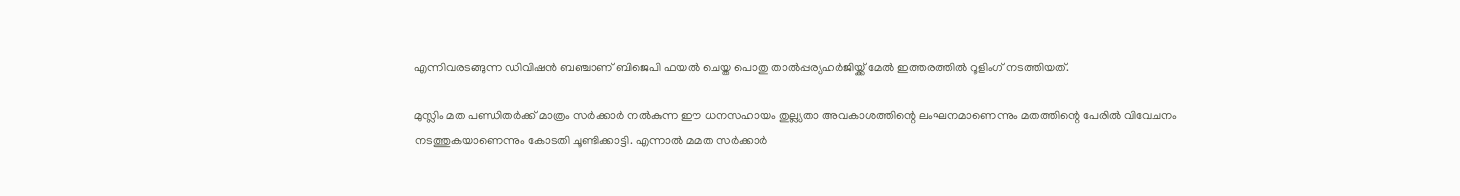എന്നിവരടങ്ങുന്ന ഡിവിഷന്‍ ബഞ്ചാണ് ബിജെപി ഫയല്‍ ചെയ്ത പൊതു താല്‍പ്പര്യഹര്‍ജിയ്ക്ക് മേല്‍ ഇത്തരത്തില്‍ റൂളിംഗ് നടത്തിയത്.

മുസ്ലിം മത പണ്ഡിതര്‍ക്ക് മാത്രം സര്‍ക്കാര്‍ നല്‍കുന്ന ഈ ധനസഹായം തുല്ല്യതാ അവകാശത്തിന്റെ ലംഘനമാണെന്നും മതത്തിന്റെ പേരില്‍ വിവേചനം നടത്തുകയാണെന്നും കോടതി ചൂണ്ടിക്കാട്ടി. എന്നാല്‍ മമത സര്‍ക്കാര്‍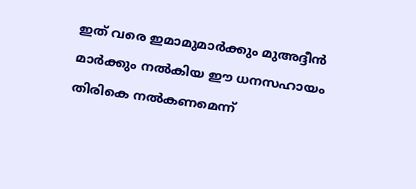ഇത് വരെ ഇമാമുമാര്‍ക്കും മുഅദ്ദീന്‍ മാര്‍ക്കും നല്‍കിയ ഈ ധനസഹായം തിരികെ നല്‍കണമെന്ന്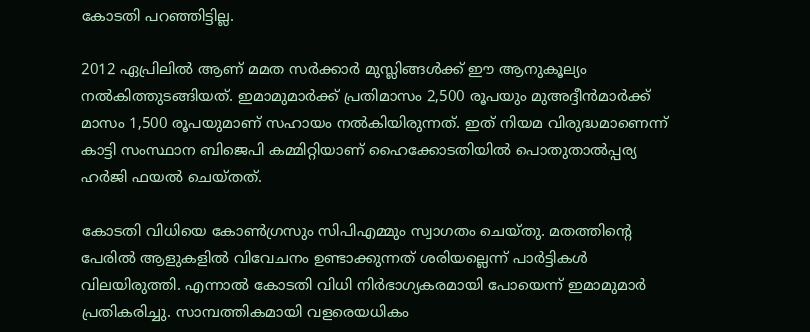കോടതി പറഞ്ഞിട്ടില്ല.

2012 ഏപ്രിലില്‍ ആണ് മമത സര്‍ക്കാര്‍ മുസ്ലിങ്ങള്‍ക്ക് ഈ ആനുകൂല്യം നല്‍കിത്തുടങ്ങിയത്. ഇമാമുമാര്‍ക്ക് പ്രതിമാസം 2,500 രൂപയും മുഅദ്ദീന്‍മാര്‍ക്ക് മാസം 1,500 രൂപയുമാണ് സഹായം നല്‍കിയിരുന്നത്. ഇത് നിയമ വിരുദ്ധമാണെന്ന് കാട്ടി സംസ്ഥാന ബിജെപി കമ്മിറ്റിയാണ് ഹൈക്കോടതിയില്‍ പൊതുതാല്‍പ്പര്യ ഹര്‍ജി ഫയല്‍ ചെയ്തത്.

കോടതി വിധിയെ കോണ്‍ഗ്രസും സിപിഎമ്മും സ്വാഗതം ചെയ്തു. മതത്തിന്റെ പേരില്‍ ആളുകളില്‍ വിവേചനം ഉണ്ടാക്കുന്നത് ശരിയല്ലെന്ന് പാര്‍ട്ടികള്‍ വിലയിരുത്തി. എന്നാല്‍ കോടതി വിധി നിര്‍ഭാഗ്യകരമായി പോയെന്ന് ഇമാമുമാര്‍ പ്രതികരിച്ചു. സാമ്പത്തികമായി വളരെയധികം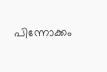പിന്നോക്കം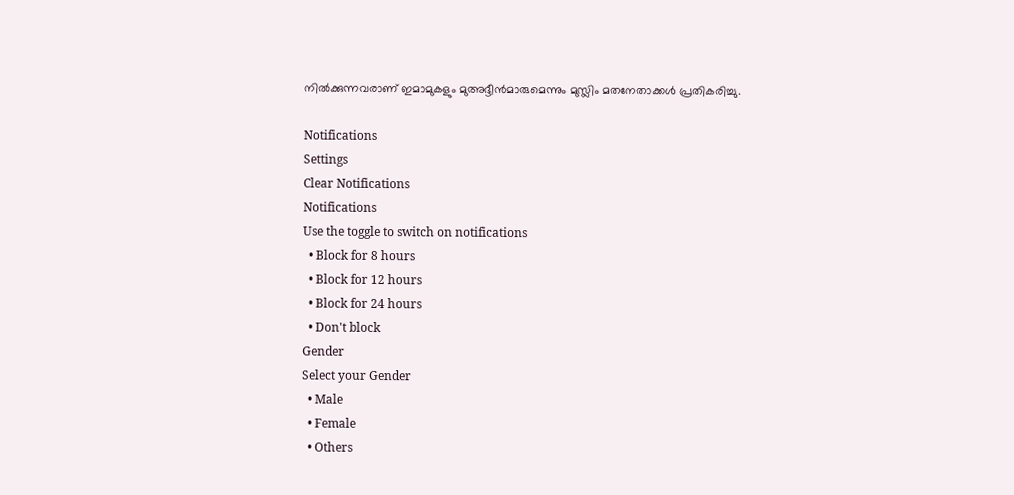നില്‍ക്കുന്നവരാണ് ഇമാമുകളും മുഅദ്ദീന്‍മാരുമെന്നും മുസ്ലിം മതനേതാക്കള്‍ പ്രതികരിച്ചു.

Notifications
Settings
Clear Notifications
Notifications
Use the toggle to switch on notifications
  • Block for 8 hours
  • Block for 12 hours
  • Block for 24 hours
  • Don't block
Gender
Select your Gender
  • Male
  • Female
  • Others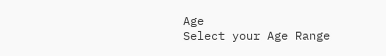Age
Select your Age Range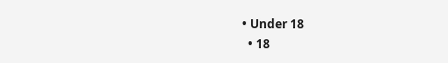• Under 18
  • 18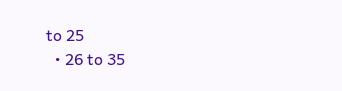to 25
  • 26 to 35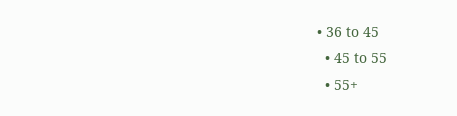• 36 to 45
  • 45 to 55
  • 55+